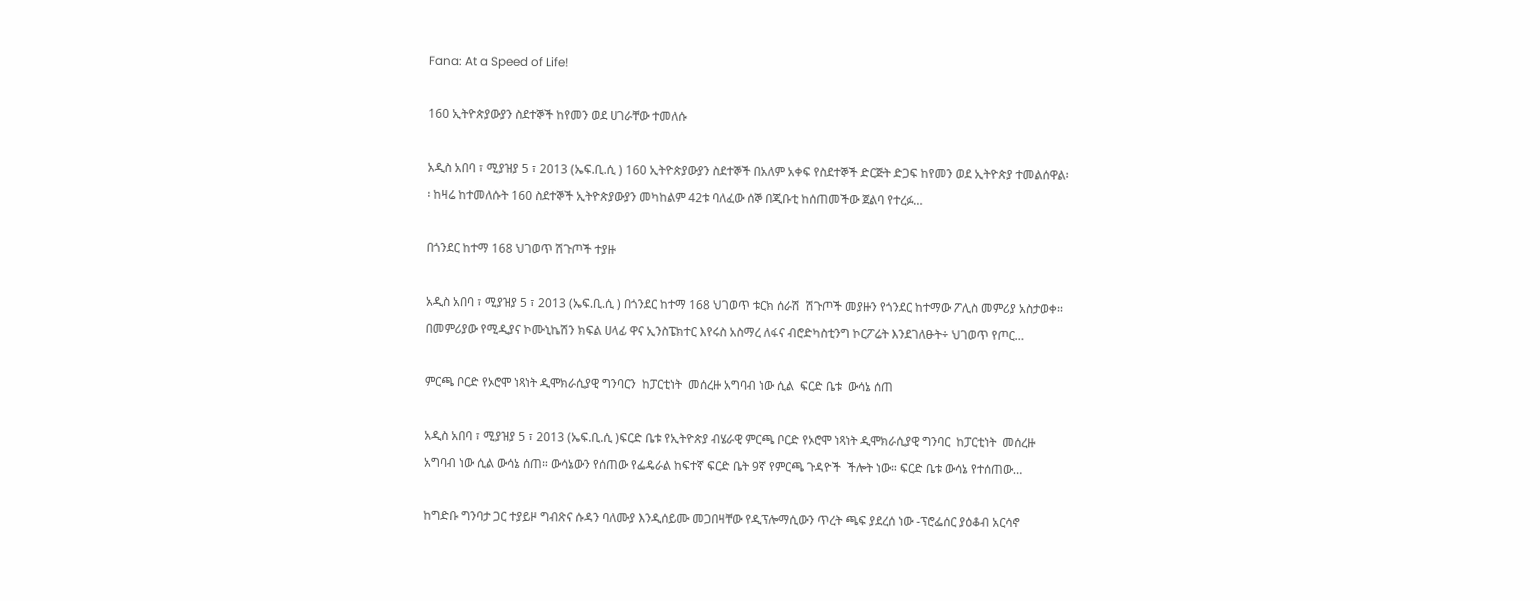Fana: At a Speed of Life!

160 ኢትዮጵያውያን ስደተኞች ከየመን ወደ ሀገራቸው ተመለሱ

አዲስ አበባ ፣ ሚያዝያ 5 ፣ 2013 (ኤፍ.ቢ.ሲ ) 160 ኢትዮጵያውያን ስደተኞች በአለም አቀፍ የስደተኞች ድርጅት ድጋፍ ከየመን ወደ ኢትዮጵያ ተመልሰዋል፡፡ ከዛሬ ከተመለሱት 160 ስደተኞች ኢትዮጵያውያን መካከልም 42ቱ ባለፈው ሰኞ በጂቡቲ ከሰጠመችው ጀልባ የተረፉ…

በጎንደር ከተማ 168 ህገወጥ ሽጉጦች ተያዙ

አዲስ አበባ ፣ ሚያዝያ 5 ፣ 2013 (ኤፍ.ቢ.ሲ ) በጎንደር ከተማ 168 ህገወጥ ቱርክ ሰራሽ  ሽጉጦች መያዙን የጎንደር ከተማው ፖሊስ መምሪያ አስታወቀ፡፡ በመምሪያው የሚዲያና ኮሙኒኬሽን ክፍል ሀላፊ ዋና ኢንስፔክተር እየሩስ አስማረ ለፋና ብሮድካስቲንግ ኮርፖሬት እንደገለፁት÷ ህገወጥ የጦር…

ምርጫ ቦርድ የኦሮሞ ነጻነት ዲሞክራሲያዊ ግንባርን  ከፓርቲነት  መሰረዙ አግባብ ነው ሲል  ፍርድ ቤቱ  ውሳኔ ሰጠ

አዲስ አበባ ፣ ሚያዝያ 5 ፣ 2013 (ኤፍ.ቢ.ሲ )ፍርድ ቤቱ የኢትዮጵያ ብሄራዊ ምርጫ ቦርድ የኦሮሞ ነጻነት ዲሞክራሲያዊ ግንባር  ከፓርቲነት  መሰረዙ አግባብ ነው ሲል ውሳኔ ሰጠ። ውሳኔውን የሰጠው የፌዴራል ከፍተኛ ፍርድ ቤት 9ኛ የምርጫ ጉዳዮች  ችሎት ነው። ፍርድ ቤቱ ውሳኔ የተሰጠው…

ከግድቡ ግንባታ ጋር ተያይዞ ግብጽና ሱዳን ባለሙያ እንዲሰይሙ መጋበዛቸው የዲፕሎማሲውን ጥረት ጫፍ ያደረሰ ነው -ፕሮፌሰር ያዕቆብ አርሳኖ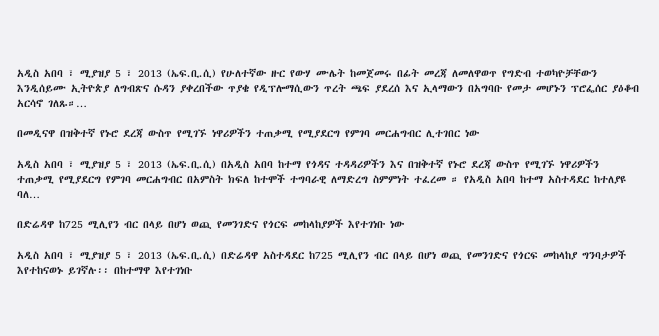አዲስ አበባ ፣ ሚያዝያ 5 ፣ 2013 (ኤፍ.ቢ.ሲ) የሁለተኛው ዙር የውሃ ሙሌት ከመጀመሩ በፊት መረጃ ለመለዋወጥ የግድብ ተወካዮቻቸውን እንዲሰይሙ ኢትዮጵያ ለግብጽና ሱዳን ያቀረበችው ጥያቄ የዲፕሎማሲውን ጥረት ጫፍ ያደረሰ እና ኢላማውን በአግባቡ የመታ መሆኑን ፕሮፌሰር ያዕቆብ አርሳኖ ገለጹ።…

በመዲናዋ በዝቅተኛ የኑሮ ደረጃ ውስጥ የሚገኙ ነዋሪዎችን ተጠቃሚ የሚያደርግ የምገባ መርሐግብር ሊተገበር ነው

አዲስ አበባ ፣ ሚያዝያ 5 ፣ 2013 (ኤፍ.ቢ.ሲ) በአዲስ አበባ ከተማ የጎዳና ተዳዳሪዎችን እና በዝቅተኛ የኑሮ ደረጃ ውስጥ የሚገኙ ነዋሪዎችን ተጠቃሚ የሚያደርግ የምገባ መርሐግብር በአምስት ክፍለ ከተሞች ተግባራዊ ለማድረግ ስምምነት ተፈረመ ። የአዲስ አበባ ከተማ አስተዳደር ከተለያዩ ባለ…

በድሬዳዋ ከ725 ሚሊየን ብር በላይ በሆነ ወጪ የመንገድና የጎርፍ መከላከያዎች እየተገነቡ ነው

አዲስ አበባ ፣ ሚያዝያ 5 ፣ 2013 (ኤፍ.ቢ.ሲ) በድሬዳዋ አስተዳደር ከ725 ሚሊየን ብር በላይ በሆነ ወጪ የመንገድና የጎርፍ መከላከያ ግንባታዎች እየተከናወኑ ይገኛሉ፡፡ በከተማዋ እየተገነቡ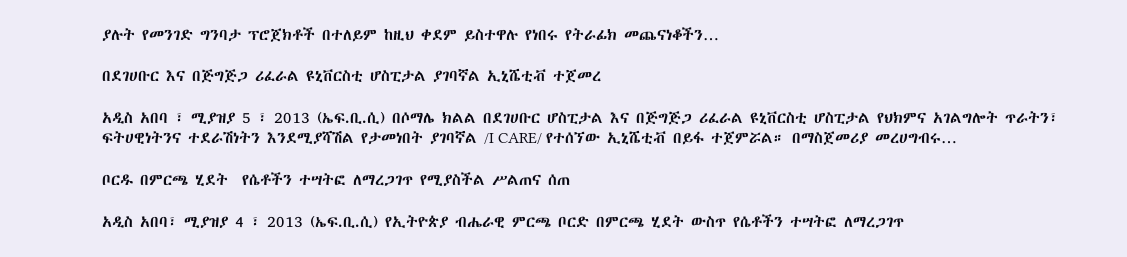ያሉት የመንገድ ግንባታ ፕሮጀክቶች በተለይም ከዚህ ቀደም ይስተዋሉ የነበሩ የትራፊክ መጨናነቆችን…

በደገሀቡር እና በጅግጅጋ ሪፈራል ዩኒቨርስቲ ሆስፒታል ያገባኛል ኢኒሼቲቭ ተጀመረ

አዲስ አበባ ፣ ሚያዝያ 5 ፣ 2013 (ኤፍ.ቢ.ሲ) በሶማሌ ክልል በደገሀቡር ሆስፒታል እና በጅግጅጋ ሪፈራል ዩኒቨርስቲ ሆስፒታል የህክምና አገልግሎት ጥራትን፣ ፍትሀዊነትንና ተደራሽነትን እንደሚያሻሽል የታመነበት ያገባኛል /I CARE/ የተሰኘው ኢኒሼቲቭ በይፋ ተጀምሯል። በማስጀመሪያ መረሀግብሩ…

ቦርዱ በምርጫ ሂደት  የሴቶችን ተሣትፎ ለማረጋገጥ የሚያስችል ሥልጠና ሰጠ

አዲስ አበባ፣ ሚያዝያ 4 ፣ 2013 (ኤፍ.ቢ.ሲ) የኢትዮጵያ ብሔራዊ ምርጫ ቦርድ በምርጫ ሂደት ውስጥ የሴቶችን ተሣትፎ ለማረጋገጥ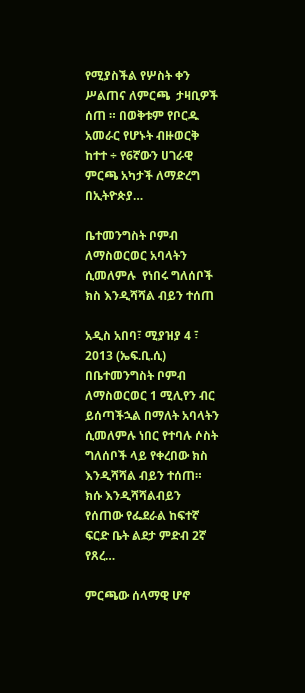የሚያስችል የሦስት ቀን  ሥልጠና ለምርጫ  ታዛቢዎች ሰጠ ። በወቅቱም የቦርዱ አመራር የሆኑት ብዙወርቅ ከተተ ÷ የ6ኛውን ሀገራዊ ምርጫ አካታች ለማድረግ  በኢትዮጵያ…

ቤተመንግስት ቦምብ ለማስወርወር አባላትን ሲመለምሉ  የነበሩ ግለሰቦች ክስ እንዲሻሻል ብይን ተሰጠ

አዲስ አበባ፣ ሚያዝያ 4 ፣ 2013 (ኤፍ.ቢ.ሲ) በቤተመንግስት ቦምብ ለማስወርወር 1 ሚሊየን ብር ይሰጣችኋል በማለት አባላትን ሲመለምሉ ነበር የተባሉ ሶስት ግለሰቦች ላይ የቀረበው ክስ እንዲሻሻል ብይን ተሰጠ። ክሱ እንዲሻሻልብይን የሰጠው የፌደራል ከፍተኛ ፍርድ ቤት ልደታ ምድብ 2ኛ የጸረ…

ምርጫው ሰላማዊ ሆኖ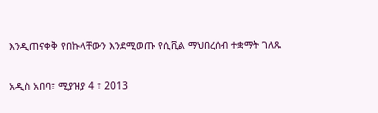እንዲጠናቀቅ የበኩላቸውን እንደሚወጡ የሲቪል ማህበረሰብ ተቋማት ገለጹ

አዲስ አበባ፣ ሚያዝያ 4 ፣ 2013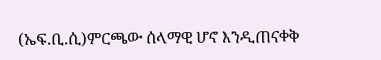(ኤፍ.ቢ.ሲ)ምርጫው ሰላማዊ ሆኖ እንዲጠናቀቅ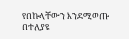የበኩላቸውን እንደሚወጡ  በተለያዩ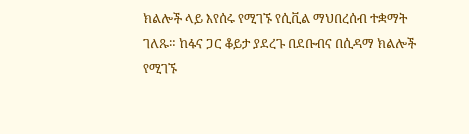ክልሎች ላይ እየሰሩ የሚገኙ የሲቪል ማህበረሰብ ተቋማት  ገለጹ። ከፋና ጋር ቆይታ ያደረጉ በደቡብና በሲዳማ ክልሎች የሚገኙ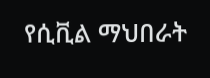የሲቪል ማህበራት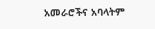አመራሮችና አባላትም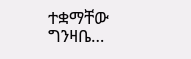ተቋማቸው ግንዛቤ…